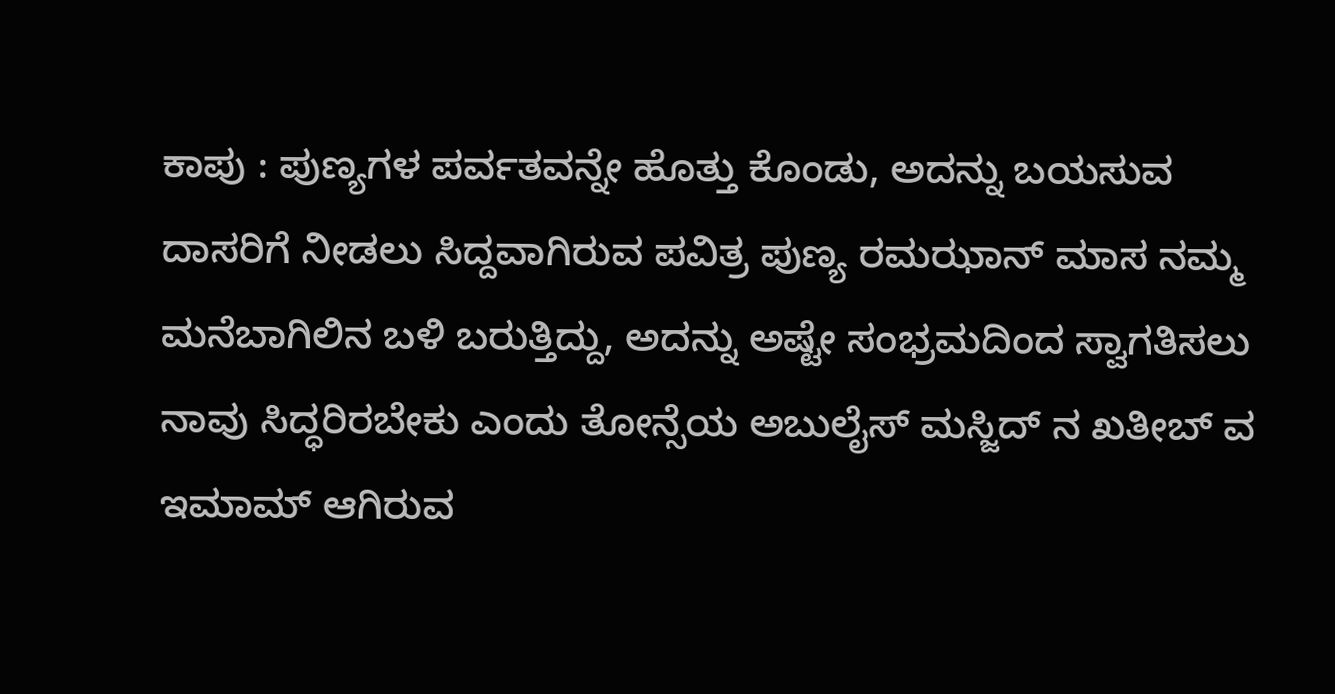ಕಾಪು : ಪುಣ್ಯಗಳ ಪರ್ವತವನ್ನೇ ಹೊತ್ತು ಕೊಂಡು, ಅದನ್ನು ಬಯಸುವ ದಾಸರಿಗೆ ನೀಡಲು ಸಿದ್ದವಾಗಿರುವ ಪವಿತ್ರ ಪುಣ್ಯ ರಮಝಾನ್ ಮಾಸ ನಮ್ಮ ಮನೆಬಾಗಿಲಿನ ಬಳಿ ಬರುತ್ತಿದ್ದು, ಅದನ್ನು ಅಷ್ಟೇ ಸಂಭ್ರಮದಿಂದ ಸ್ವಾಗತಿಸಲು ನಾವು ಸಿದ್ಧರಿರಬೇಕು ಎಂದು ತೋನ್ಸೆಯ ಅಬುಲೈಸ್ ಮಸ್ಜಿದ್ ನ ಖತೀಬ್ ವ ಇಮಾಮ್ ಆಗಿರುವ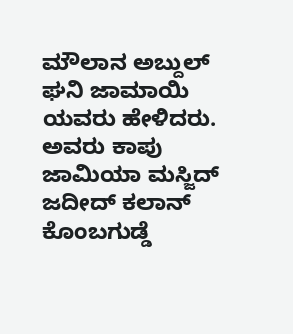ಮೌಲಾನ ಅಬ್ದುಲ್ ಘನಿ ಜಾಮಾಯಿ ಯವರು ಹೇಳಿದರು.
ಅವರು ಕಾಪು ಜಾಮಿಯಾ ಮಸ್ಜಿದ್ ಜದೀದ್ ಕಲಾನ್ ಕೊಂಬಗುಡ್ಡೆ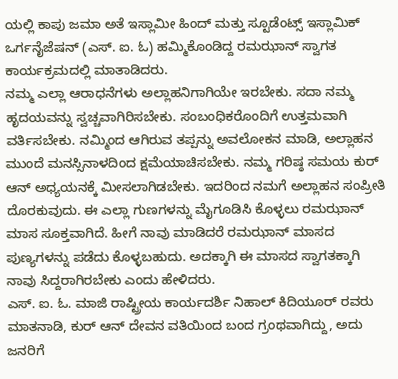ಯಲ್ಲಿ ಕಾಪು ಜಮಾ ಅತೆ ಇಸ್ಲಾಮೀ ಹಿಂದ್ ಮತ್ತು ಸ್ಟೂಡೆಂಟ್ಸ್ ಇಸ್ಲಾಮಿಕ್ ಒರ್ಗನೈಜೆಷನ್ (ಎಸ್. ಐ. ಓ) ಹಮ್ಮಿಕೊಂಡಿದ್ದ ರಮಝಾನ್ ಸ್ವಾಗತ ಕಾರ್ಯಕ್ರಮದಲ್ಲಿ ಮಾತಾಡಿದರು.
ನಮ್ಮ ಎಲ್ಲಾ ಆರಾಧನೆಗಳು ಅಲ್ಲಾಹನಿಗಾಗಿಯೇ ಇರಬೇಕು. ಸದಾ ನಮ್ಮ ಹೃದಯವನ್ನು ಸ್ವಚ್ಚವಾಗಿರಿಸಬೇಕು. ಸಂಬಂಧಿಕರೊಂದಿಗೆ ಉತ್ತಮವಾಗಿ ವರ್ತಿಸಬೇಕು. ನಮ್ಮಿಂದ ಆಗಿರುವ ತಪ್ಪನ್ನು ಅವಲೋಕನ ಮಾಡಿ, ಅಲ್ಲಾಹನ ಮುಂದೆ ಮನಸ್ಸಿನಾಳದಿಂದ ಕ್ಷಮೆಯಾಚಿಸಬೇಕು. ನಮ್ಮ ಗರಿಷ್ಠ ಸಮಯ ಕುರ್ ಆನ್ ಅಧ್ಯಯನಕ್ಕೆ ಮೀಸಲಾಗಿಡಬೇಕು. ಇದರಿಂದ ನಮಗೆ ಅಲ್ಲಾಹನ ಸಂಪ್ರೀತಿ ದೊರಕುವುದು. ಈ ಎಲ್ಲಾ ಗುಣಗಳನ್ನು ಮೈಗೂಡಿಸಿ ಕೊಳ್ಳಲು ರಮಝಾನ್ ಮಾಸ ಸೂಕ್ತವಾಗಿದೆ. ಹೀಗೆ ನಾವು ಮಾಡಿದರೆ ರಮಝಾನ್ ಮಾಸದ ಪುಣ್ಯಗಳನ್ನು ಪಡೆದು ಕೊಳ್ಳಬಹುದು. ಅದಕ್ಕಾಗಿ ಈ ಮಾಸದ ಸ್ವಾಗತಕ್ಕಾಗಿ ನಾವು ಸಿದ್ದರಾಗಿರಬೇಕು ಎಂದು ಹೇಳಿದರು.
ಎಸ್. ಐ. ಓ. ಮಾಜಿ ರಾಷ್ಟ್ರೀಯ ಕಾರ್ಯದರ್ಶಿ ನಿಹಾಲ್ ಕಿದಿಯೂರ್ ರವರು ಮಾತನಾಡಿ, ಕುರ್ ಆನ್ ದೇವನ ವತಿಯಿಂದ ಬಂದ ಗ್ರಂಥವಾಗಿದ್ದು, ಅದು ಜನರಿಗೆ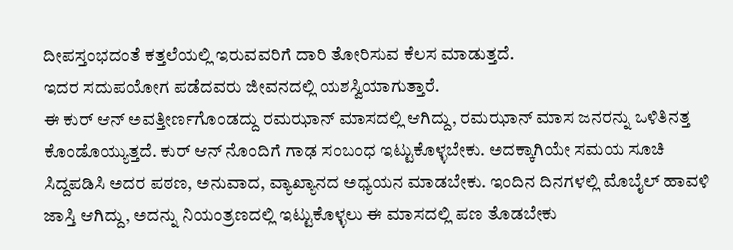ದೀಪಸ್ತಂಭದಂತೆ ಕತ್ತಲೆಯಲ್ಲಿ ಇರುವವರಿಗೆ ದಾರಿ ತೋರಿಸುವ ಕೆಲಸ ಮಾಡುತ್ತದೆ.
ಇದರ ಸದುಪಯೋಗ ಪಡೆದವರು ಜೀವನದಲ್ಲಿ ಯಶಸ್ವಿಯಾಗುತ್ತಾರೆ.
ಈ ಕುರ್ ಆನ್ ಅವತ್ತೀರ್ಣಗೊಂಡದ್ದು ರಮಝಾನ್ ಮಾಸದಲ್ಲಿ ಆಗಿದ್ದು, ರಮಝಾನ್ ಮಾಸ ಜನರನ್ನು ಒಳಿತಿನತ್ತ ಕೊಂಡೊಯ್ಯುತ್ತದೆ. ಕುರ್ ಆನ್ ನೊಂದಿಗೆ ಗಾಢ ಸಂಬಂಧ ಇಟ್ಟುಕೊಳ್ಳಬೇಕು. ಅದಕ್ಕಾಗಿಯೇ ಸಮಯ ಸೂಚಿ ಸಿದ್ದಪಡಿಸಿ ಅದರ ಪಠಣ, ಅನುವಾದ, ವ್ಯಾಖ್ಯಾನದ ಅಧ್ಯಯನ ಮಾಡಬೇಕು. ಇಂದಿನ ದಿನಗಳಲ್ಲಿ ಮೊಬೈಲ್ ಹಾವಳಿ ಜಾಸ್ತಿ ಆಗಿದ್ದು, ಅದನ್ನು ನಿಯಂತ್ರಣದಲ್ಲಿ ಇಟ್ಟುಕೊಳ್ಳಲು ಈ ಮಾಸದಲ್ಲಿ ಪಣ ತೊಡಬೇಕು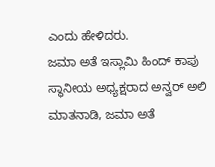ಎಂದು ಹೇಳಿದರು.
ಜಮಾ ಅತೆ ಇಸ್ಲಾಮಿ ಹಿಂದ್ ಕಾಪು ಸ್ಥಾನೀಯ ಅಧ್ಯಕ್ಷರಾದ ಅನ್ವರ್ ಅಲಿ ಮಾತನಾಡಿ, ಜಮಾ ಅತೆ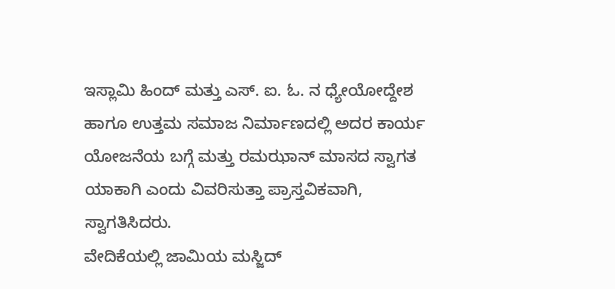ಇಸ್ಲಾಮಿ ಹಿಂದ್ ಮತ್ತು ಎಸ್. ಐ. ಓ. ನ ಧ್ಯೇಯೋದ್ದೇಶ ಹಾಗೂ ಉತ್ತಮ ಸಮಾಜ ನಿರ್ಮಾಣದಲ್ಲಿ ಅದರ ಕಾರ್ಯ ಯೋಜನೆಯ ಬಗ್ಗೆ ಮತ್ತು ರಮಝಾನ್ ಮಾಸದ ಸ್ವಾಗತ ಯಾಕಾಗಿ ಎಂದು ವಿವರಿಸುತ್ತಾ ಪ್ರಾಸ್ತವಿಕವಾಗಿ, ಸ್ವಾಗತಿಸಿದರು.
ವೇದಿಕೆಯಲ್ಲಿ ಜಾಮಿಯ ಮಸ್ಜಿದ್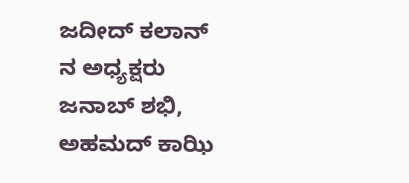ಜದೀದ್ ಕಲಾನ್ ನ ಅಧ್ಯಕ್ಷರು ಜನಾಬ್ ಶಭಿ, ಅಹಮದ್ ಕಾಝಿ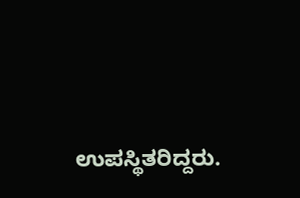ಉಪಸ್ಥಿತರಿದ್ದರು.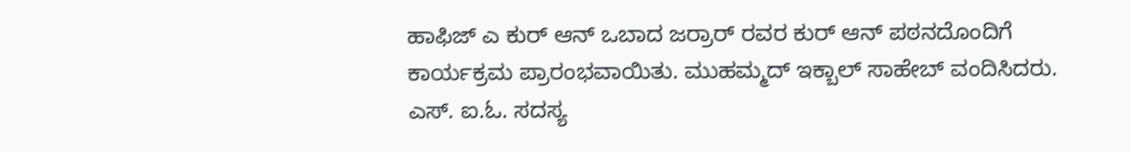ಹಾಫಿಜ್ ಎ ಕುರ್ ಆನ್ ಒಬಾದ ಜರ್ರಾರ್ ರವರ ಕುರ್ ಆನ್ ಪಠನದೊಂದಿಗೆ ಕಾರ್ಯಕ್ರಮ ಪ್ರಾರಂಭವಾಯಿತು. ಮುಹಮ್ಮದ್ ಇಕ್ಬಾಲ್ ಸಾಹೇಬ್ ವಂದಿಸಿದರು. ಎಸ್. ಐ.ಓ. ಸದಸ್ಯ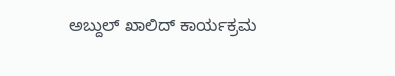ಅಬ್ದುಲ್ ಖಾಲಿದ್ ಕಾರ್ಯಕ್ರಮ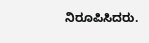ನಿರೂಪಿಸಿದರು.